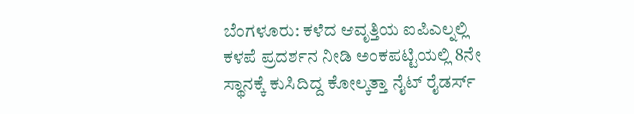ಬೆಂಗಳೂರು: ಕಳೆದ ಆವೃತ್ತಿಯ ಐಪಿಎಲ್ನಲ್ಲಿ ಕಳಪೆ ಪ್ರದರ್ಶನ ನೀಡಿ ಅಂಕಪಟ್ಟಿಯಲ್ಲಿ 8ನೇ ಸ್ಥಾನಕ್ಕೆ ಕುಸಿದಿದ್ದ ಕೋಲ್ಕತ್ತಾ ನೈಟ್ ರೈಡರ್ಸ್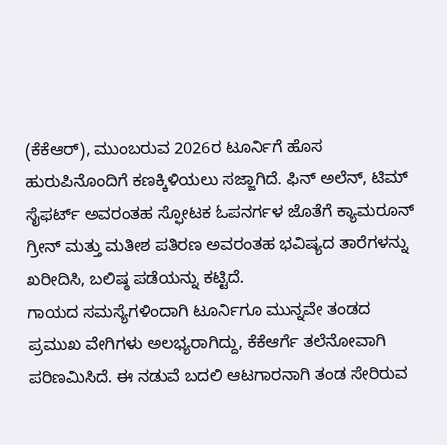(ಕೆಕೆಆರ್), ಮುಂಬರುವ 2026ರ ಟೂರ್ನಿಗೆ ಹೊಸ ಹುರುಪಿನೊಂದಿಗೆ ಕಣಕ್ಕಿಳಿಯಲು ಸಜ್ಜಾಗಿದೆ. ಫಿನ್ ಅಲೆನ್, ಟಿಮ್ ಸೈಫರ್ಟ್ ಅವರಂತಹ ಸ್ಫೋಟಕ ಓಪನರ್ಗಳ ಜೊತೆಗೆ ಕ್ಯಾಮರೂನ್ ಗ್ರೀನ್ ಮತ್ತು ಮತೀಶ ಪತಿರಣ ಅವರಂತಹ ಭವಿಷ್ಯದ ತಾರೆಗಳನ್ನು ಖರೀದಿಸಿ, ಬಲಿಷ್ಠ ಪಡೆಯನ್ನು ಕಟ್ಟಿದೆ.
ಗಾಯದ ಸಮಸ್ಯೆಗಳಿಂದಾಗಿ ಟೂರ್ನಿಗೂ ಮುನ್ನವೇ ತಂಡದ ಪ್ರಮುಖ ವೇಗಿಗಳು ಅಲಭ್ಯರಾಗಿದ್ದು, ಕೆಕೆಆರ್ಗೆ ತಲೆನೋವಾಗಿ ಪರಿಣಮಿಸಿದೆ. ಈ ನಡುವೆ ಬದಲಿ ಆಟಗಾರನಾಗಿ ತಂಡ ಸೇರಿರುವ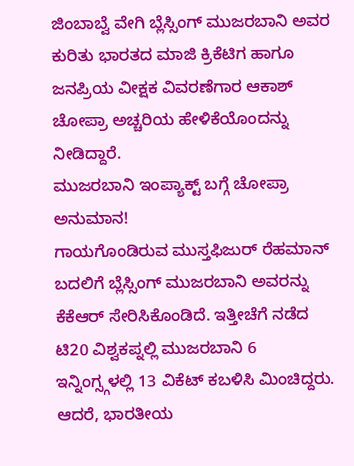ಜಿಂಬಾಬ್ವೆ ವೇಗಿ ಬ್ಲೆಸ್ಸಿಂಗ್ ಮುಜರಬಾನಿ ಅವರ ಕುರಿತು ಭಾರತದ ಮಾಜಿ ಕ್ರಿಕೆಟಿಗ ಹಾಗೂ ಜನಪ್ರಿಯ ವೀಕ್ಷಕ ವಿವರಣೆಗಾರ ಆಕಾಶ್ ಚೋಪ್ರಾ ಅಚ್ಚರಿಯ ಹೇಳಿಕೆಯೊಂದನ್ನು ನೀಡಿದ್ದಾರೆ.
ಮುಜರಬಾನಿ ಇಂಪ್ಯಾಕ್ಟ್ ಬಗ್ಗೆ ಚೋಪ್ರಾ ಅನುಮಾನ!
ಗಾಯಗೊಂಡಿರುವ ಮುಸ್ತಫಿಜುರ್ ರೆಹಮಾನ್ ಬದಲಿಗೆ ಬ್ಲೆಸ್ಸಿಂಗ್ ಮುಜರಬಾನಿ ಅವರನ್ನು ಕೆಕೆಆರ್ ಸೇರಿಸಿಕೊಂಡಿದೆ. ಇತ್ತೀಚೆಗೆ ನಡೆದ ಟಿ20 ವಿಶ್ವಕಪ್ನಲ್ಲಿ ಮುಜರಬಾನಿ 6 ಇನ್ನಿಂಗ್ಸ್ಗಳಲ್ಲಿ 13 ವಿಕೆಟ್ ಕಬಳಿಸಿ ಮಿಂಚಿದ್ದರು. ಆದರೆ, ಭಾರತೀಯ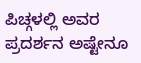ಪಿಚ್ಗಳಲ್ಲಿ ಅವರ ಪ್ರದರ್ಶನ ಅಷ್ಟೇನೂ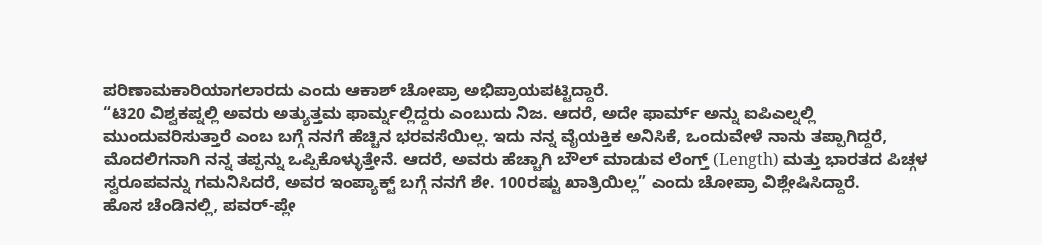ಪರಿಣಾಮಕಾರಿಯಾಗಲಾರದು ಎಂದು ಆಕಾಶ್ ಚೋಪ್ರಾ ಅಭಿಪ್ರಾಯಪಟ್ಟಿದ್ದಾರೆ.
“ಟಿ20 ವಿಶ್ವಕಪ್ನಲ್ಲಿ ಅವರು ಅತ್ಯುತ್ತಮ ಫಾರ್ಮ್ನಲ್ಲಿದ್ದರು ಎಂಬುದು ನಿಜ. ಆದರೆ, ಅದೇ ಫಾರ್ಮ್ ಅನ್ನು ಐಪಿಎಲ್ನಲ್ಲಿ ಮುಂದುವರಿಸುತ್ತಾರೆ ಎಂಬ ಬಗ್ಗೆ ನನಗೆ ಹೆಚ್ಚಿನ ಭರವಸೆಯಿಲ್ಲ. ಇದು ನನ್ನ ವೈಯಕ್ತಿಕ ಅನಿಸಿಕೆ, ಒಂದುವೇಳೆ ನಾನು ತಪ್ಪಾಗಿದ್ದರೆ, ಮೊದಲಿಗನಾಗಿ ನನ್ನ ತಪ್ಪನ್ನು ಒಪ್ಪಿಕೊಳ್ಳುತ್ತೇನೆ. ಆದರೆ, ಅವರು ಹೆಚ್ಚಾಗಿ ಬೌಲ್ ಮಾಡುವ ಲೆಂಗ್ತ್ (Length) ಮತ್ತು ಭಾರತದ ಪಿಚ್ಗಳ ಸ್ವರೂಪವನ್ನು ಗಮನಿಸಿದರೆ, ಅವರ ಇಂಪ್ಯಾಕ್ಟ್ ಬಗ್ಗೆ ನನಗೆ ಶೇ. 100ರಷ್ಟು ಖಾತ್ರಿಯಿಲ್ಲ” ಎಂದು ಚೋಪ್ರಾ ವಿಶ್ಲೇಷಿಸಿದ್ದಾರೆ.
ಹೊಸ ಚೆಂಡಿನಲ್ಲಿ, ಪವರ್-ಪ್ಲೇ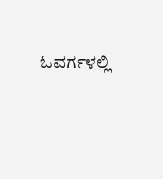ಓವರ್ಗಳಲ್ಲಿ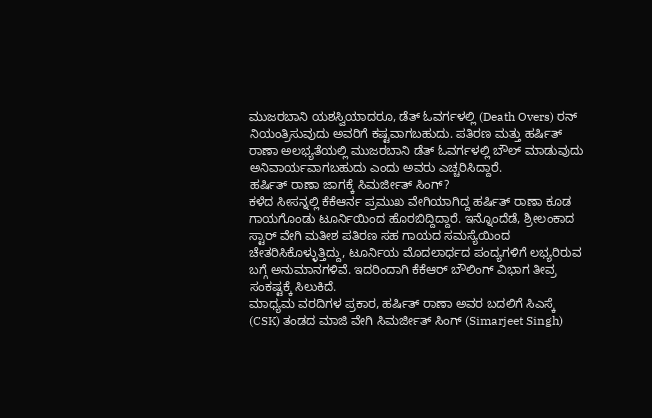ಮುಜರಬಾನಿ ಯಶಸ್ವಿಯಾದರೂ, ಡೆತ್ ಓವರ್ಗಳಲ್ಲಿ (Death Overs) ರನ್ ನಿಯಂತ್ರಿಸುವುದು ಅವರಿಗೆ ಕಷ್ಟವಾಗಬಹುದು. ಪತಿರಣ ಮತ್ತು ಹರ್ಷಿತ್ ರಾಣಾ ಅಲಭ್ಯತೆಯಲ್ಲಿ ಮುಜರಬಾನಿ ಡೆತ್ ಓವರ್ಗಳಲ್ಲಿ ಬೌಲ್ ಮಾಡುವುದು ಅನಿವಾರ್ಯವಾಗಬಹುದು ಎಂದು ಅವರು ಎಚ್ಚರಿಸಿದ್ದಾರೆ.
ಹರ್ಷಿತ್ ರಾಣಾ ಜಾಗಕ್ಕೆ ಸಿಮರ್ಜೀತ್ ಸಿಂಗ್?
ಕಳೆದ ಸೀಸನ್ನಲ್ಲಿ ಕೆಕೆಆರ್ನ ಪ್ರಮುಖ ವೇಗಿಯಾಗಿದ್ದ ಹರ್ಷಿತ್ ರಾಣಾ ಕೂಡ ಗಾಯಗೊಂಡು ಟೂರ್ನಿಯಿಂದ ಹೊರಬಿದ್ದಿದ್ದಾರೆ. ಇನ್ನೊಂದೆಡೆ, ಶ್ರೀಲಂಕಾದ ಸ್ಟಾರ್ ವೇಗಿ ಮತೀಶ ಪತಿರಣ ಸಹ ಗಾಯದ ಸಮಸ್ಯೆಯಿಂದ ಚೇತರಿಸಿಕೊಳ್ಳುತ್ತಿದ್ದು, ಟೂರ್ನಿಯ ಮೊದಲಾರ್ಧದ ಪಂದ್ಯಗಳಿಗೆ ಲಭ್ಯರಿರುವ ಬಗ್ಗೆ ಅನುಮಾನಗಳಿವೆ. ಇದರಿಂದಾಗಿ ಕೆಕೆಆರ್ ಬೌಲಿಂಗ್ ವಿಭಾಗ ತೀವ್ರ ಸಂಕಷ್ಟಕ್ಕೆ ಸಿಲುಕಿದೆ.
ಮಾಧ್ಯಮ ವರದಿಗಳ ಪ್ರಕಾರ, ಹರ್ಷಿತ್ ರಾಣಾ ಅವರ ಬದಲಿಗೆ ಸಿಎಸ್ಕೆ (CSK) ತಂಡದ ಮಾಜಿ ವೇಗಿ ಸಿಮರ್ಜೀತ್ ಸಿಂಗ್ (Simarjeet Singh)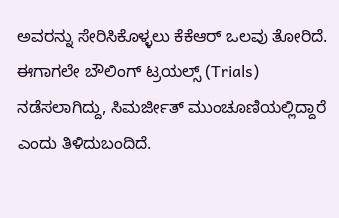ಅವರನ್ನು ಸೇರಿಸಿಕೊಳ್ಳಲು ಕೆಕೆಆರ್ ಒಲವು ತೋರಿದೆ. ಈಗಾಗಲೇ ಬೌಲಿಂಗ್ ಟ್ರಯಲ್ಸ್ (Trials) ನಡೆಸಲಾಗಿದ್ದು, ಸಿಮರ್ಜೀತ್ ಮುಂಚೂಣಿಯಲ್ಲಿದ್ದಾರೆ ಎಂದು ತಿಳಿದುಬಂದಿದೆ.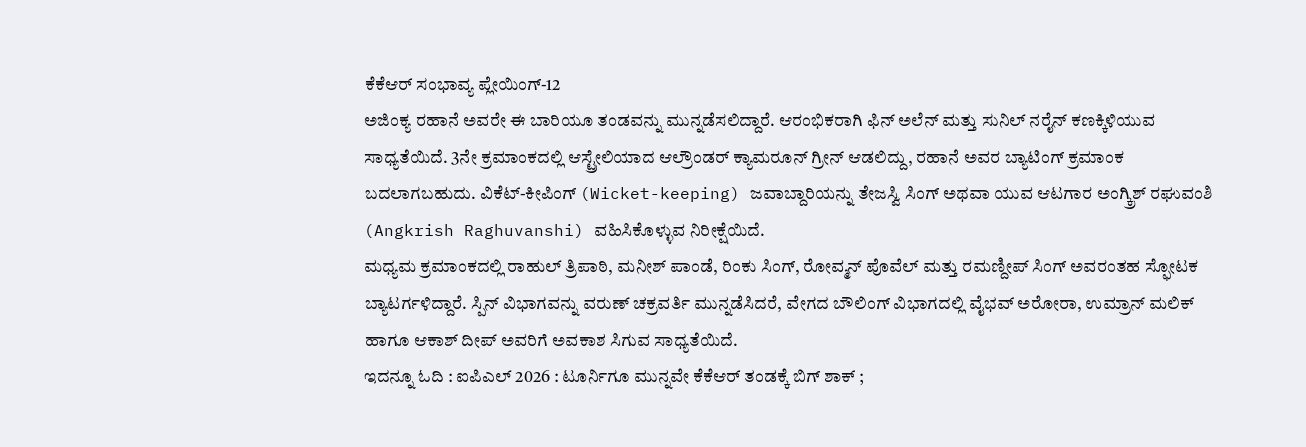ಕೆಕೆಆರ್ ಸಂಭಾವ್ಯ ಪ್ಲೇಯಿಂಗ್-12
ಅಜಿಂಕ್ಯ ರಹಾನೆ ಅವರೇ ಈ ಬಾರಿಯೂ ತಂಡವನ್ನು ಮುನ್ನಡೆಸಲಿದ್ದಾರೆ. ಆರಂಭಿಕರಾಗಿ ಫಿನ್ ಅಲೆನ್ ಮತ್ತು ಸುನಿಲ್ ನರೈನ್ ಕಣಕ್ಕಿಳಿಯುವ ಸಾಧ್ಯತೆಯಿದೆ. 3ನೇ ಕ್ರಮಾಂಕದಲ್ಲಿ ಆಸ್ಟ್ರೇಲಿಯಾದ ಆಲ್ರೌಂಡರ್ ಕ್ಯಾಮರೂನ್ ಗ್ರೀನ್ ಆಡಲಿದ್ದು, ರಹಾನೆ ಅವರ ಬ್ಯಾಟಿಂಗ್ ಕ್ರಮಾಂಕ ಬದಲಾಗಬಹುದು. ವಿಕೆಟ್-ಕೀಪಿಂಗ್ (Wicket-keeping) ಜವಾಬ್ದಾರಿಯನ್ನು ತೇಜಸ್ವಿ ಸಿಂಗ್ ಅಥವಾ ಯುವ ಆಟಗಾರ ಅಂಗ್ಕ್ರಿಶ್ ರಘುವಂಶಿ (Angkrish Raghuvanshi) ವಹಿಸಿಕೊಳ್ಳುವ ನಿರೀಕ್ಷೆಯಿದೆ.
ಮಧ್ಯಮ ಕ್ರಮಾಂಕದಲ್ಲಿ ರಾಹುಲ್ ತ್ರಿಪಾಠಿ, ಮನೀಶ್ ಪಾಂಡೆ, ರಿಂಕು ಸಿಂಗ್, ರೋವ್ಮನ್ ಪೊವೆಲ್ ಮತ್ತು ರಮಣ್ದೀಪ್ ಸಿಂಗ್ ಅವರಂತಹ ಸ್ಫೋಟಕ ಬ್ಯಾಟರ್ಗಳಿದ್ದಾರೆ. ಸ್ಪಿನ್ ವಿಭಾಗವನ್ನು ವರುಣ್ ಚಕ್ರವರ್ತಿ ಮುನ್ನಡೆಸಿದರೆ, ವೇಗದ ಬೌಲಿಂಗ್ ವಿಭಾಗದಲ್ಲಿ ವೈಭವ್ ಅರೋರಾ, ಉಮ್ರಾನ್ ಮಲಿಕ್ ಹಾಗೂ ಆಕಾಶ್ ದೀಪ್ ಅವರಿಗೆ ಅವಕಾಶ ಸಿಗುವ ಸಾಧ್ಯತೆಯಿದೆ.
ಇದನ್ನೂ ಓದಿ : ಐಪಿಎಲ್ 2026 : ಟೂರ್ನಿಗೂ ಮುನ್ನವೇ ಕೆಕೆಆರ್ ತಂಡಕ್ಕೆ ಬಿಗ್ ಶಾಕ್ ;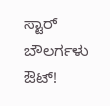ಸ್ಟಾರ್ ಬೌಲರ್ಗಳು ಔಟ್!